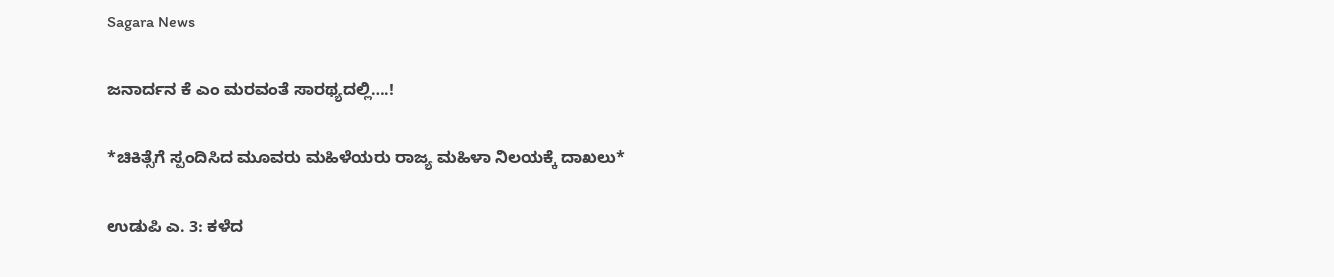Sagara News

ಜನಾರ್ದನ ಕೆ ಎಂ ಮರವಂತೆ ಸಾರಥ್ಯದಲ್ಲಿ….!

*ಚಿಕಿತ್ಸೆಗೆ ಸ್ಪಂದಿಸಿದ ಮೂವರು ಮಹಿಳೆಯರು ರಾಜ್ಯ ಮಹಿಳಾ ನಿಲಯಕ್ಕೆ ದಾಖಲು*

ಉಡುಪಿ ಎ. 3: ಕಳೆದ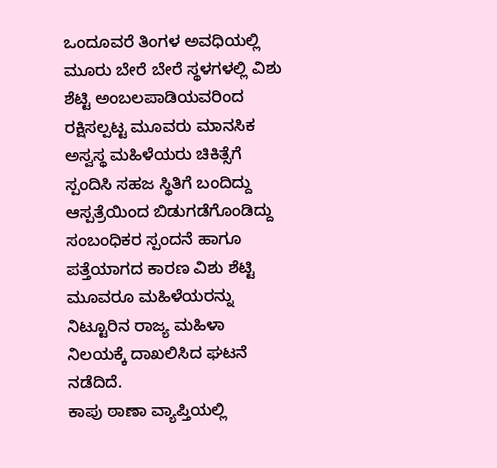ಒಂದೂವರೆ ತಿಂಗಳ ಅವಧಿಯಲ್ಲಿ ಮೂರು ಬೇರೆ ಬೇರೆ ಸ್ಥಳಗಳಲ್ಲಿ ವಿಶು ಶೆಟ್ಟಿ ಅಂಬಲಪಾಡಿಯವರಿಂದ ರಕ್ಷಿಸಲ್ಪಟ್ಟ ಮೂವರು ಮಾನಸಿಕ ಅಸ್ವಸ್ಥ ಮಹಿಳೆಯರು ಚಿಕಿತ್ಸೆಗೆ ಸ್ಪಂದಿಸಿ ಸಹಜ ಸ್ಥಿತಿಗೆ ಬಂದಿದ್ದು ಆಸ್ಪತ್ರೆಯಿಂದ ಬಿಡುಗಡೆಗೊಂಡಿದ್ದು ಸಂಬಂಧಿಕರ ಸ್ಪಂದನೆ ಹಾಗೂ ಪತ್ತೆಯಾಗದ ಕಾರಣ ವಿಶು ಶೆಟ್ಟಿ ಮೂವರೂ ಮಹಿಳೆಯರನ್ನು ನಿಟ್ಟೂರಿನ ರಾಜ್ಯ ಮಹಿಳಾ ನಿಲಯಕ್ಕೆ ದಾಖಲಿಸಿದ ಘಟನೆ ನಡೆದಿದೆ.
ಕಾಪು ಠಾಣಾ ವ್ಯಾಪ್ತಿಯಲ್ಲಿ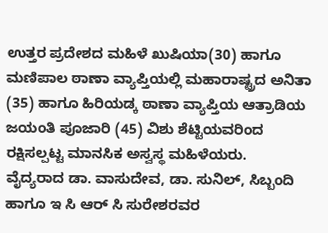ಉತ್ತರ ಪ್ರದೇಶದ ಮಹಿಳೆ ಖುಷಿಯಾ(30) ಹಾಗೂ ಮಣಿಪಾಲ ಠಾಣಾ ವ್ಯಾಪ್ತಿಯಲ್ಲಿ ಮಹಾರಾಷ್ಟ್ರದ ಅನಿತಾ (35) ಹಾಗೂ ಹಿರಿಯಡ್ಕ ಠಾಣಾ ವ್ಯಾಪ್ತಿಯ ಆತ್ರಾಡಿಯ ಜಯಂತಿ ಪೂಜಾರಿ (45) ವಿಶು ಶೆಟ್ಟಿಯವರಿಂದ ರಕ್ಷಿಸಲ್ಪಟ್ಟ ಮಾನಸಿಕ ಅಸ್ವಸ್ಥ ಮಹಿಳೆಯರು.
ವೈದ್ಯರಾದ ಡಾ. ವಾಸುದೇವ, ಡಾ. ಸುನಿಲ್, ಸಿಬ್ಬಂದಿ ಹಾಗೂ ಇ ಸಿ ಆರ್ ಸಿ ಸುರೇಶರವರ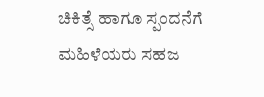ಚಿಕಿತ್ಸೆ ಹಾಗೂ ಸ್ಪಂದನೆಗೆ ಮಹಿಳೆಯರು ಸಹಜ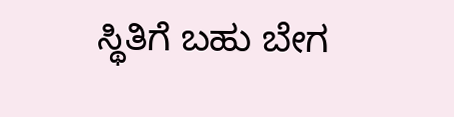ಸ್ಥಿತಿಗೆ ಬಹು ಬೇಗ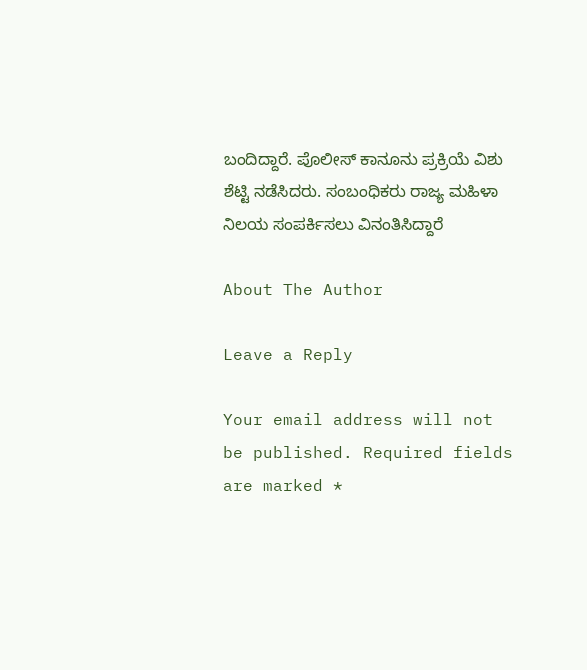ಬಂದಿದ್ದಾರೆ. ಪೊಲೀಸ್‌ ಕಾನೂನು ಪ್ರಕ್ರಿಯೆ ವಿಶು ಶೆಟ್ಟಿ ನಡೆಸಿದರು. ಸಂಬಂಧಿಕರು ರಾಜ್ಯ ಮಹಿಳಾ ನಿಲಯ ಸಂಪರ್ಕಿಸಲು ವಿನಂತಿಸಿದ್ದಾರೆ

About The Author

Leave a Reply

Your email address will not be published. Required fields are marked *